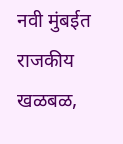नवी मुंबईत राजकीय खळबळ,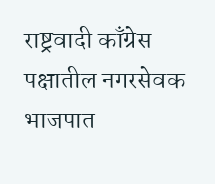राष्ट्रवादी काँग्रेस पक्षातील नगरसेवक भाजपात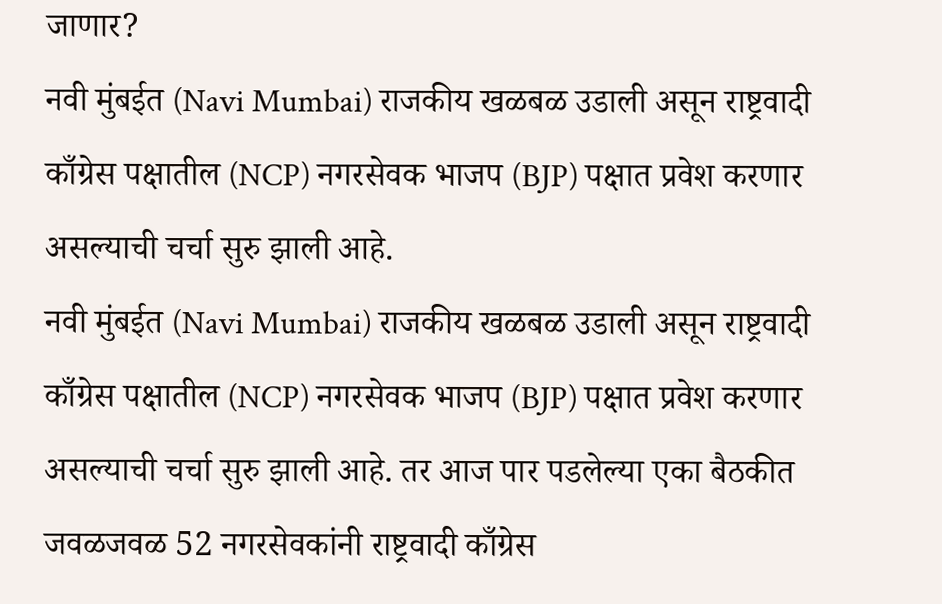जाणार?
नवी मुंबईत (Navi Mumbai) राजकीय खळबळ उडाली असून राष्ट्रवादी काँग्रेस पक्षातील (NCP) नगरसेवक भाजप (BJP) पक्षात प्रवेश करणार असल्याची चर्चा सुरु झाली आहे.
नवी मुंबईत (Navi Mumbai) राजकीय खळबळ उडाली असून राष्ट्रवादी काँग्रेस पक्षातील (NCP) नगरसेवक भाजप (BJP) पक्षात प्रवेश करणार असल्याची चर्चा सुरु झाली आहे. तर आज पार पडलेल्या एका बैठकीत जवळजवळ 52 नगरसेवकांनी राष्ट्रवादी काँग्रेस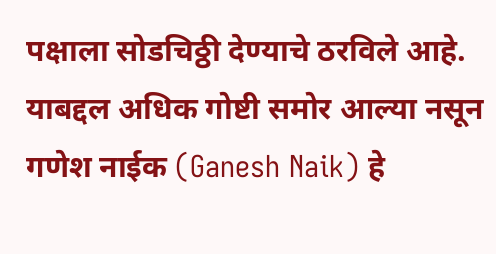पक्षाला सोडचिठ्ठी देण्याचे ठरविले आहे. याबद्दल अधिक गोष्टी समोर आल्या नसून गणेश नाईक (Ganesh Naik) हे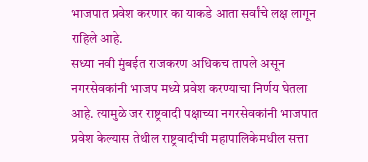भाजपात प्रवेश करणार का याकडे आता सर्वांचे लक्ष लागून राहिले आहे.
सध्या नवी मुंबईत राजकरण अधिकच तापले असून नगरसेवकांनी भाजप मध्ये प्रवेश करण्याचा निर्णय घेतला आहे. त्यामुळे जर राष्ट्रवादी पक्षाच्या नगरसेवकांनी भाजपात प्रवेश केल्यास तेथील राष्ट्रवादीची महापालिकेमधील सत्ता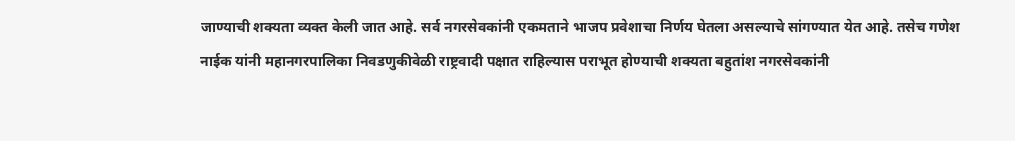जाण्याची शक्यता व्यक्त केली जात आहे. सर्व नगरसेवकांनी एकमताने भाजप प्रवेशाचा निर्णय घेतला असल्याचे सांगण्यात येत आहे. तसेच गणेश नाईक यांनी महानगरपालिका निवडणुकीवेळी राष्ट्रवादी पक्षात राहिल्यास पराभूत होण्याची शक्यता बहुतांश नगरसेवकांनी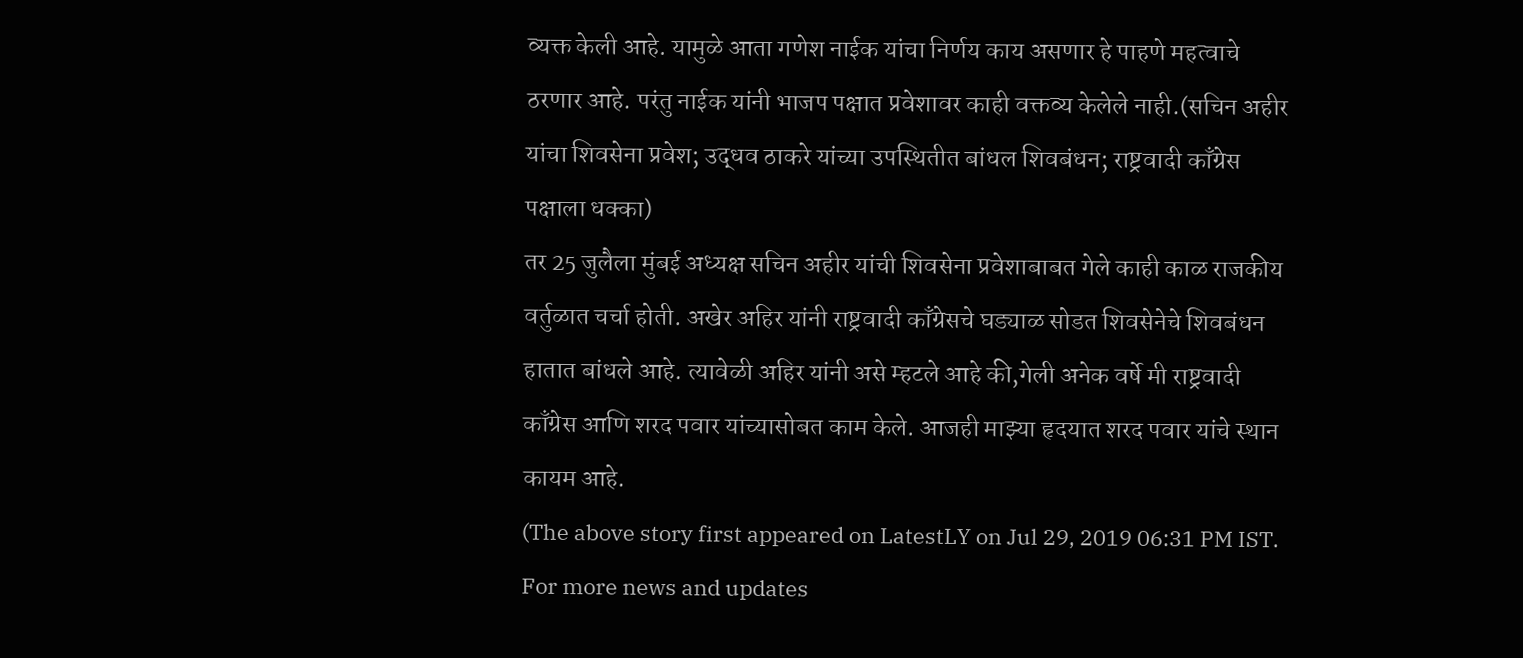व्यक्त केली आहे. यामुळे आता गणेश नाईक यांचा निर्णय काय असणार हे पाहणे महत्वाचे ठरणार आहे. परंतु नाईक यांनी भाजप पक्षात प्रवेशावर काही वक्तव्य केलेले नाही.(सचिन अहीर यांचा शिवसेना प्रवेश; उद्धव ठाकरे यांच्या उपस्थितीत बांधल शिवबंधन; राष्ट्रवादी काँग्रेस पक्षाला धक्का)
तर 25 जुलैला मुंबई अध्यक्ष सचिन अहीर यांची शिवसेना प्रवेशाबाबत गेले काही काळ राजकीय वर्तुळात चर्चा होती. अखेर अहिर यांनी राष्ट्रवादी काँग्रेसचे घड्याळ सोडत शिवसेनेचे शिवबंधन हातात बांधले आहे. त्यावेळी अहिर यांनी असे म्हटले आहे की,गेली अनेक वर्षे मी राष्ट्रवादी काँग्रेस आणि शरद पवार यांच्यासोबत काम केले. आजही माझ्या हृदयात शरद पवार यांचे स्थान कायम आहे.
(The above story first appeared on LatestLY on Jul 29, 2019 06:31 PM IST. For more news and updates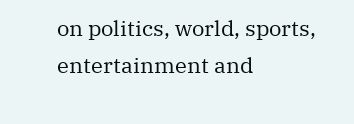on politics, world, sports, entertainment and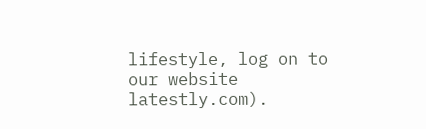lifestyle, log on to our website latestly.com).